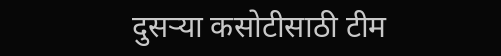दुसऱ्या कसोटीसाठी टीम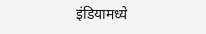इंडियामध्ये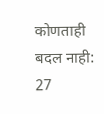कोणताही बदल नाही: 27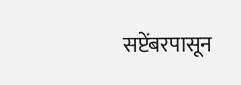सप्टेंबरपासून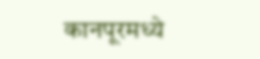कानपूरमध्ये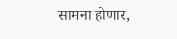सामना होणार,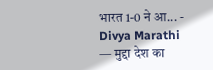भारत 1-0 ने आ... - Divya Marathi — मुद्दा देश का